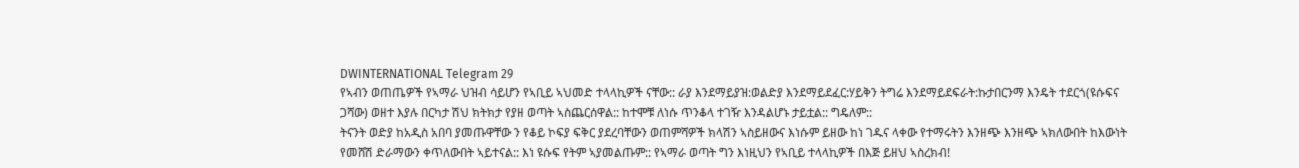DWINTERNATIONAL Telegram 29
የኣብን ወጠጤዎች የኣማራ ህዝብ ሳይሆን የኣቢይ ኣህመድ ተላላኪዎች ናቸው:: ራያ እንደማይያዝ:ወልድያ እንደማይደፈር:ሃይቅን ትግሬ እንደማይደፍራት:ኩታበርንማ እንዴት ተደርጎ(ዩሱፍና ጋሻው) ወዘተ እያሉ በርካታ ሽህ ክትክታ የያዘ ወጣት ኣስጨርሰዋል:: ከተሞቹ ለነሱ ጥንቆላ ተገዥ እንዳልሆኑ ታይቷል:: ግዴለም::
ትናንት ወድያ ከአዲስ አበባ ያመጡዋቸው ን የቆይ ኮፍያ ፍቅር ያደረባቸውን ወጠምሻዎች ክላሽን ኣስይዘውና እነሱም ይዘው ከነ ገዱና ላቀው የተማሩትን እንዘጭ እንዘጭ ኣክለውበት ከእውነት የመሸሽ ድራማውን ቀጥለውበት ኣይተናል:: እነ ዩሱፍ የትም ኣያመልጡም:: የኣማራ ወጣት ግን እነዚህን የኣቢይ ተላላኪዎች በእጅ ይዘህ ኣስረክብ!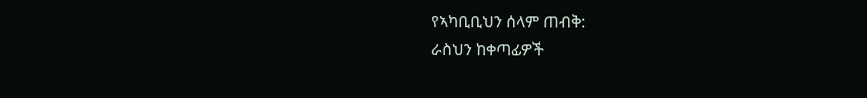የኣካቢቢህን ሰላም ጠብቅ:
ራስህን ከቀጣፊዎች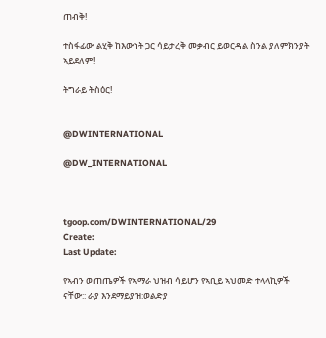ጠብቅ!

ተስፋፊው ልሂቅ ከእውነት ጋር ሳይታረቅ መቃብር ይወርዳል ስንል ያለምክንያት
ኣይደለም!

ትግራይ ትስዕር!


@DWINTERNATIONAL

@DW_INTERNATIONAL



tgoop.com/DWINTERNATIONAL/29
Create:
Last Update:

የኣብን ወጠጤዎች የኣማራ ህዝብ ሳይሆን የኣቢይ ኣህመድ ተላላኪዎች ናቸው:: ራያ እንደማይያዝ:ወልድያ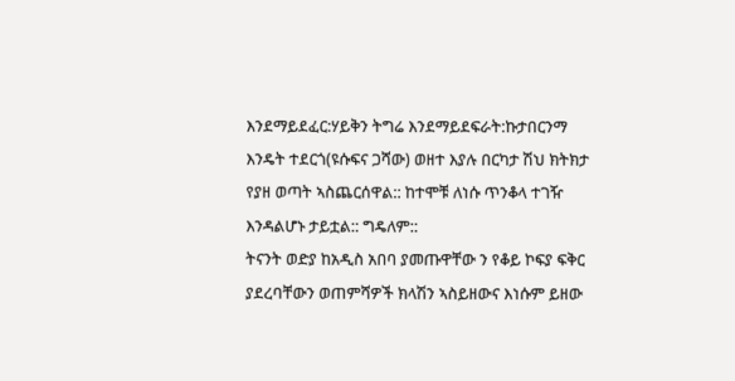እንደማይደፈር:ሃይቅን ትግሬ እንደማይደፍራት:ኩታበርንማ እንዴት ተደርጎ(ዩሱፍና ጋሻው) ወዘተ እያሉ በርካታ ሽህ ክትክታ የያዘ ወጣት ኣስጨርሰዋል:: ከተሞቹ ለነሱ ጥንቆላ ተገዥ እንዳልሆኑ ታይቷል:: ግዴለም::
ትናንት ወድያ ከአዲስ አበባ ያመጡዋቸው ን የቆይ ኮፍያ ፍቅር ያደረባቸውን ወጠምሻዎች ክላሽን ኣስይዘውና እነሱም ይዘው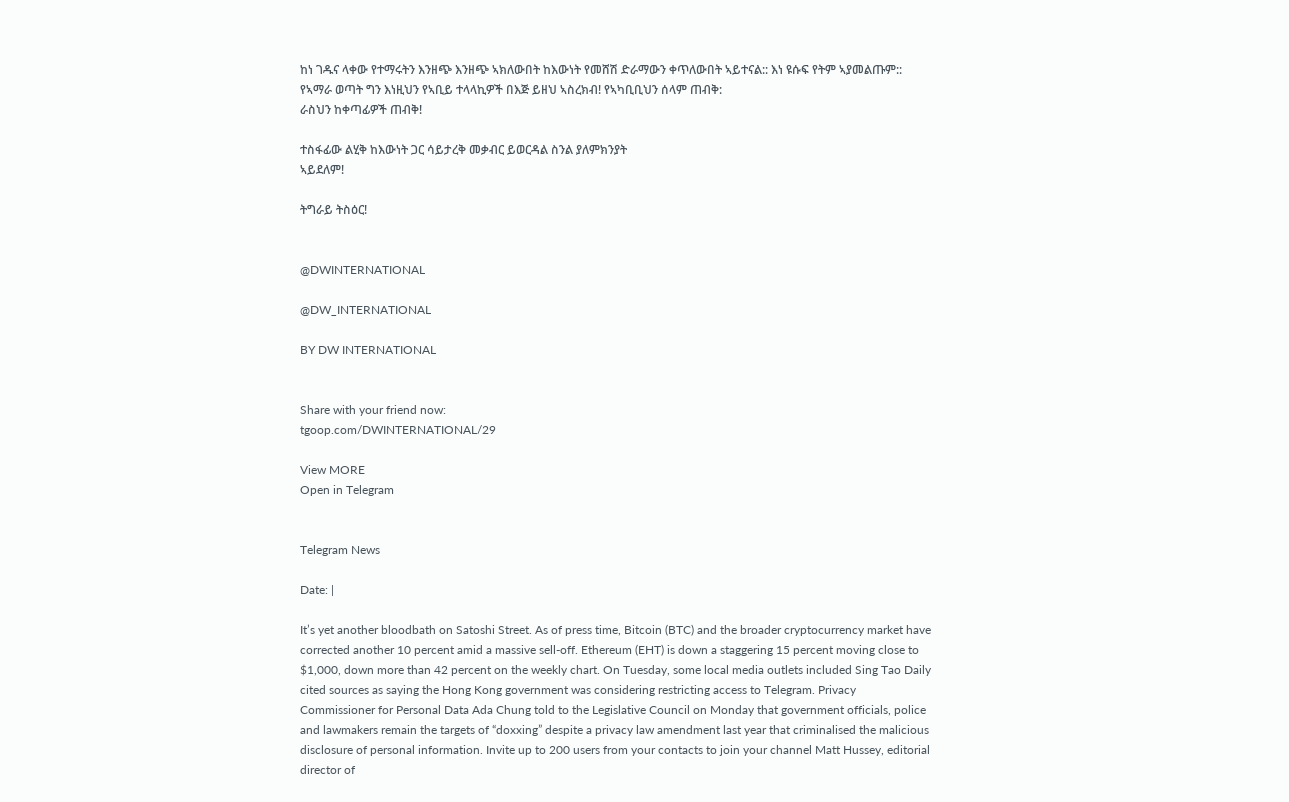ከነ ገዱና ላቀው የተማሩትን እንዘጭ እንዘጭ ኣክለውበት ከእውነት የመሸሽ ድራማውን ቀጥለውበት ኣይተናል:: እነ ዩሱፍ የትም ኣያመልጡም:: የኣማራ ወጣት ግን እነዚህን የኣቢይ ተላላኪዎች በእጅ ይዘህ ኣስረክብ! የኣካቢቢህን ሰላም ጠብቅ:
ራስህን ከቀጣፊዎች ጠብቅ!

ተስፋፊው ልሂቅ ከእውነት ጋር ሳይታረቅ መቃብር ይወርዳል ስንል ያለምክንያት
ኣይደለም!

ትግራይ ትስዕር!


@DWINTERNATIONAL

@DW_INTERNATIONAL

BY DW INTERNATIONAL


Share with your friend now:
tgoop.com/DWINTERNATIONAL/29

View MORE
Open in Telegram


Telegram News

Date: |

It’s yet another bloodbath on Satoshi Street. As of press time, Bitcoin (BTC) and the broader cryptocurrency market have corrected another 10 percent amid a massive sell-off. Ethereum (EHT) is down a staggering 15 percent moving close to $1,000, down more than 42 percent on the weekly chart. On Tuesday, some local media outlets included Sing Tao Daily cited sources as saying the Hong Kong government was considering restricting access to Telegram. Privacy Commissioner for Personal Data Ada Chung told to the Legislative Council on Monday that government officials, police and lawmakers remain the targets of “doxxing” despite a privacy law amendment last year that criminalised the malicious disclosure of personal information. Invite up to 200 users from your contacts to join your channel Matt Hussey, editorial director of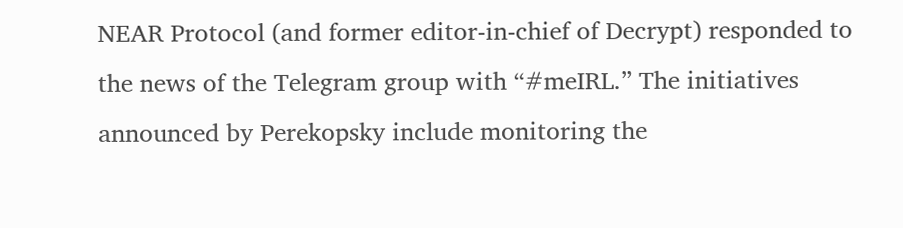NEAR Protocol (and former editor-in-chief of Decrypt) responded to the news of the Telegram group with “#meIRL.” The initiatives announced by Perekopsky include monitoring the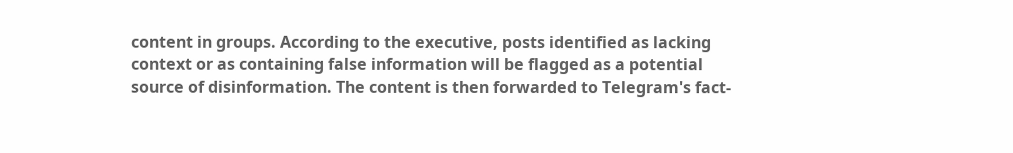content in groups. According to the executive, posts identified as lacking context or as containing false information will be flagged as a potential source of disinformation. The content is then forwarded to Telegram's fact-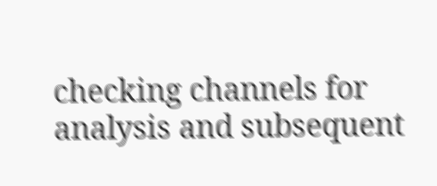checking channels for analysis and subsequent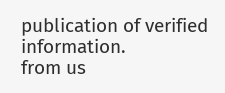publication of verified information.
from us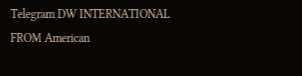Telegram DW INTERNATIONAL
FROM American